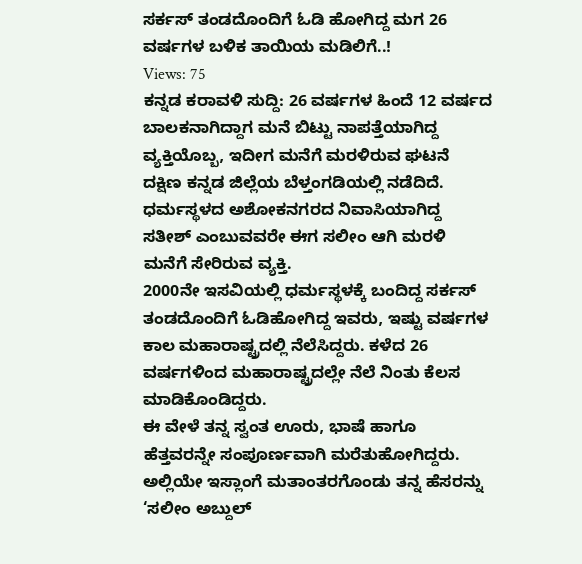ಸರ್ಕಸ್ ತಂಡದೊಂದಿಗೆ ಓಡಿ ಹೋಗಿದ್ದ ಮಗ 26 ವರ್ಷಗಳ ಬಳಿಕ ತಾಯಿಯ ಮಡಿಲಿಗೆ..!
Views: 75
ಕನ್ನಡ ಕರಾವಳಿ ಸುದ್ದಿ: 26 ವರ್ಷಗಳ ಹಿಂದೆ 12 ವರ್ಷದ ಬಾಲಕನಾಗಿದ್ದಾಗ ಮನೆ ಬಿಟ್ಟು ನಾಪತ್ತೆಯಾಗಿದ್ದ ವ್ಯಕ್ತಿಯೊಬ್ಬ, ಇದೀಗ ಮನೆಗೆ ಮರಳಿರುವ ಘಟನೆ ದಕ್ಷಿಣ ಕನ್ನಡ ಜಿಲ್ಲೆಯ ಬೆಳ್ತಂಗಡಿಯಲ್ಲಿ ನಡೆದಿದೆ.
ಧರ್ಮಸ್ಥಳದ ಅಶೋಕನಗರದ ನಿವಾಸಿಯಾಗಿದ್ದ ಸತೀಶ್ ಎಂಬುವವರೇ ಈಗ ಸಲೀಂ ಆಗಿ ಮರಳಿ ಮನೆಗೆ ಸೇರಿರುವ ವ್ಯಕ್ತಿ.
2000ನೇ ಇಸವಿಯಲ್ಲಿ ಧರ್ಮಸ್ಥಳಕ್ಕೆ ಬಂದಿದ್ದ ಸರ್ಕಸ್ ತಂಡದೊಂದಿಗೆ ಓಡಿಹೋಗಿದ್ದ ಇವರು, ಇಷ್ಟು ವರ್ಷಗಳ ಕಾಲ ಮಹಾರಾಷ್ಟ್ರದಲ್ಲಿ ನೆಲೆಸಿದ್ದರು. ಕಳೆದ 26 ವರ್ಷಗಳಿಂದ ಮಹಾರಾಷ್ಟ್ರದಲ್ಲೇ ನೆಲೆ ನಿಂತು ಕೆಲಸ ಮಾಡಿಕೊಂಡಿದ್ದರು.
ಈ ವೇಳೆ ತನ್ನ ಸ್ವಂತ ಊರು, ಭಾಷೆ ಹಾಗೂ ಹೆತ್ತವರನ್ನೇ ಸಂಪೂರ್ಣವಾಗಿ ಮರೆತುಹೋಗಿದ್ದರು. ಅಲ್ಲಿಯೇ ಇಸ್ಲಾಂಗೆ ಮತಾಂತರಗೊಂಡು ತನ್ನ ಹೆಸರನ್ನು ‘ಸಲೀಂ ಅಬ್ದುಲ್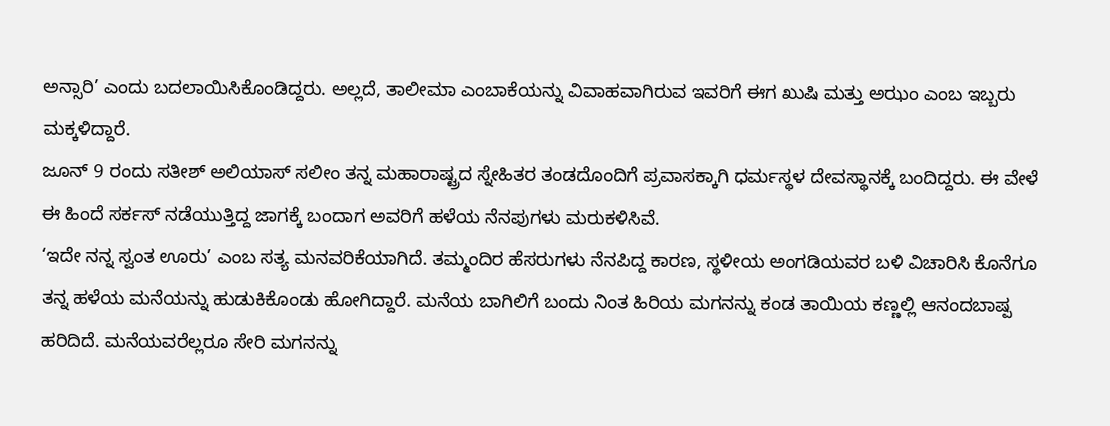ಅನ್ಸಾರಿ’ ಎಂದು ಬದಲಾಯಿಸಿಕೊಂಡಿದ್ದರು. ಅಲ್ಲದೆ, ತಾಲೀಮಾ ಎಂಬಾಕೆಯನ್ನು ವಿವಾಹವಾಗಿರುವ ಇವರಿಗೆ ಈಗ ಖುಷಿ ಮತ್ತು ಅಝಂ ಎಂಬ ಇಬ್ಬರು ಮಕ್ಕಳಿದ್ದಾರೆ.
ಜೂನ್ 9 ರಂದು ಸತೀಶ್ ಅಲಿಯಾಸ್ ಸಲೀಂ ತನ್ನ ಮಹಾರಾಷ್ಟ್ರದ ಸ್ನೇಹಿತರ ತಂಡದೊಂದಿಗೆ ಪ್ರವಾಸಕ್ಕಾಗಿ ಧರ್ಮಸ್ಥಳ ದೇವಸ್ಥಾನಕ್ಕೆ ಬಂದಿದ್ದರು. ಈ ವೇಳೆ ಈ ಹಿಂದೆ ಸರ್ಕಸ್ ನಡೆಯುತ್ತಿದ್ದ ಜಾಗಕ್ಕೆ ಬಂದಾಗ ಅವರಿಗೆ ಹಳೆಯ ನೆನಪುಗಳು ಮರುಕಳಿಸಿವೆ.
‘ಇದೇ ನನ್ನ ಸ್ವಂತ ಊರು’ ಎಂಬ ಸತ್ಯ ಮನವರಿಕೆಯಾಗಿದೆ. ತಮ್ಮಂದಿರ ಹೆಸರುಗಳು ನೆನಪಿದ್ದ ಕಾರಣ, ಸ್ಥಳೀಯ ಅಂಗಡಿಯವರ ಬಳಿ ವಿಚಾರಿಸಿ ಕೊನೆಗೂ ತನ್ನ ಹಳೆಯ ಮನೆಯನ್ನು ಹುಡುಕಿಕೊಂಡು ಹೋಗಿದ್ದಾರೆ. ಮನೆಯ ಬಾಗಿಲಿಗೆ ಬಂದು ನಿಂತ ಹಿರಿಯ ಮಗನನ್ನು ಕಂಡ ತಾಯಿಯ ಕಣ್ಣಲ್ಲಿ ಆನಂದಬಾಷ್ಪ ಹರಿದಿದೆ. ಮನೆಯವರೆಲ್ಲರೂ ಸೇರಿ ಮಗನನ್ನು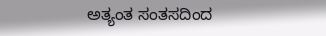ಅತ್ಯಂತ ಸಂತಸದಿಂದ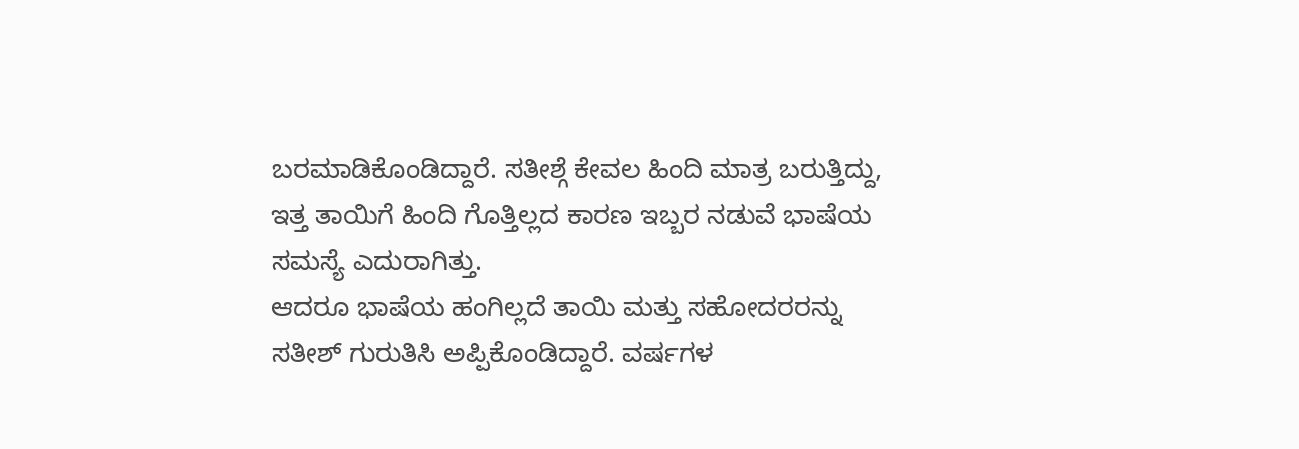ಬರಮಾಡಿಕೊಂಡಿದ್ದಾರೆ. ಸತೀಶ್ಗೆ ಕೇವಲ ಹಿಂದಿ ಮಾತ್ರ ಬರುತ್ತಿದ್ದು, ಇತ್ತ ತಾಯಿಗೆ ಹಿಂದಿ ಗೊತ್ತಿಲ್ಲದ ಕಾರಣ ಇಬ್ಬರ ನಡುವೆ ಭಾಷೆಯ ಸಮಸ್ಯೆ ಎದುರಾಗಿತ್ತು.
ಆದರೂ ಭಾಷೆಯ ಹಂಗಿಲ್ಲದೆ ತಾಯಿ ಮತ್ತು ಸಹೋದರರನ್ನು ಸತೀಶ್ ಗುರುತಿಸಿ ಅಪ್ಪಿಕೊಂಡಿದ್ದಾರೆ. ವರ್ಷಗಳ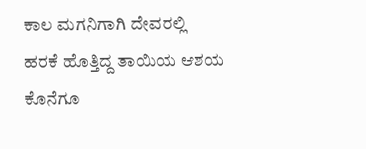ಕಾಲ ಮಗನಿಗಾಗಿ ದೇವರಲ್ಲಿ ಹರಕೆ ಹೊತ್ತಿದ್ದ ತಾಯಿಯ ಆಶಯ ಕೊನೆಗೂ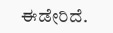ಈಡೇರಿದೆ.